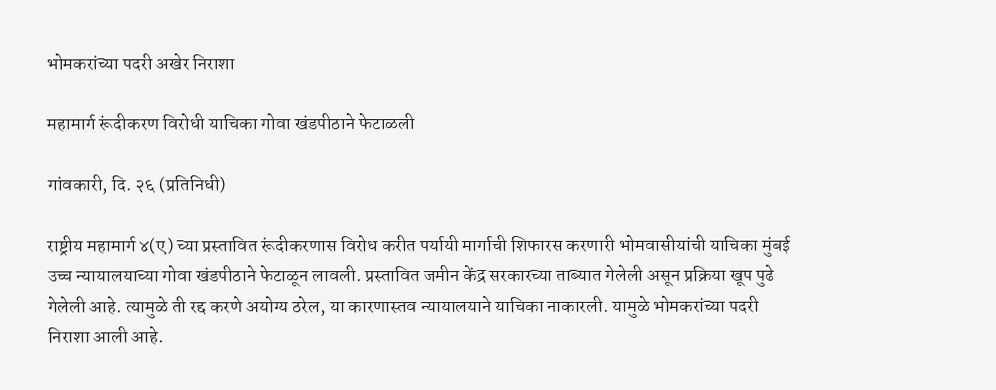भोमकरांच्या पदरी अखेर निराशा

महामार्ग रूंदीकरण विरोधी याचिका गोवा खंडपीठाने फेटाळली

गांवकारी, दि. २६ (प्रतिनिधी)

राष्ट्रीय महामार्ग ४(ए) च्या प्रस्तावित रूंदीकरणास विरोध करीत पर्यायी मार्गाची शिफारस करणारी भोमवासीयांची याचिका मुंबई उच्च न्यायालयाच्या गोवा खंडपीठाने फेटाळून लावली. प्रस्तावित जमीन केंद्र सरकारच्या ताब्यात गेलेली असून प्रक्रिया खूप पुढे गेलेली आहे. त्यामुळे ती रद्द करणे अयोग्य ठरेल, या कारणास्तव न्यायालयाने याचिका नाकारली. यामुळे भोमकरांच्या पदरी निराशा आली आहे.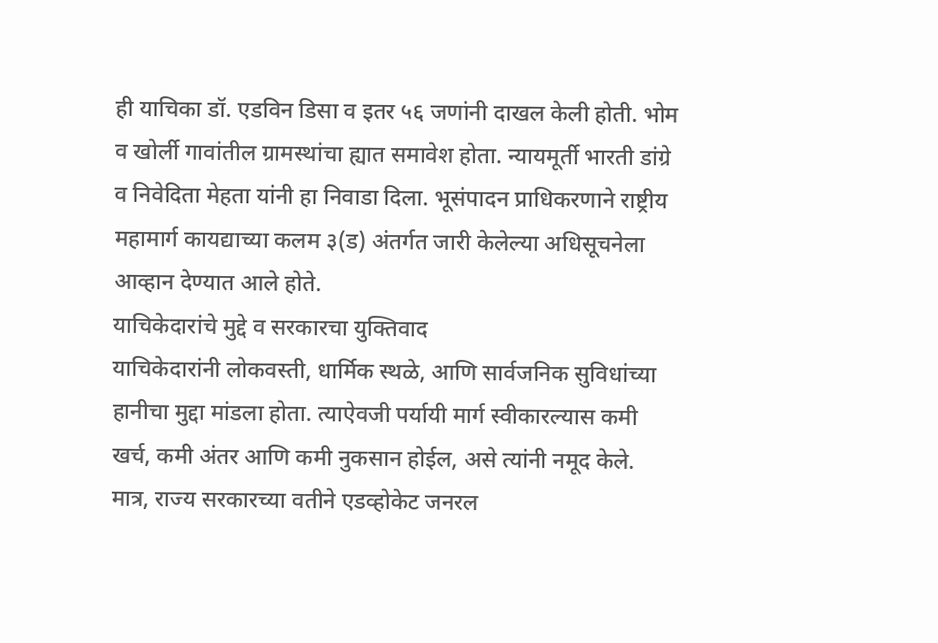ही याचिका डॉ. एडविन डिसा व इतर ५६ जणांनी दाखल केली होती. भोम व खोर्ली गावांतील ग्रामस्थांचा ह्यात समावेश होता. न्यायमूर्ती भारती डांग्रे व निवेदिता मेहता यांनी हा निवाडा दिला. भूसंपादन प्राधिकरणाने राष्ट्रीय महामार्ग कायद्याच्या कलम ३(ड) अंतर्गत जारी केलेल्या अधिसूचनेला आव्हान देण्यात आले होते.
याचिकेदारांचे मुद्दे व सरकारचा युक्तिवाद
याचिकेदारांनी लोकवस्ती, धार्मिक स्थळे, आणि सार्वजनिक सुविधांच्या हानीचा मुद्दा मांडला होता. त्याऐवजी पर्यायी मार्ग स्वीकारल्यास कमी खर्च, कमी अंतर आणि कमी नुकसान होईल, असे त्यांनी नमूद केले. मात्र, राज्य सरकारच्या वतीने एडव्होकेट जनरल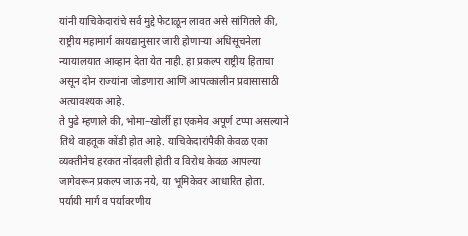यांनी याचिकेदारांचे सर्व मुद्दे फेटाळून लावत असे सांगितले की, राष्ट्रीय महामार्ग कायद्यानुसार जारी होणाऱ्या अधिसूचनेला न्यायालयात आव्हान देता येत नाही. हा प्रकल्प राष्ट्रीय हिताचा असून दोन राज्यांना जोडणारा आणि आपत्कालीन प्रवासासाठी अत्यावश्यक आहे.
ते पुढे म्हणाले की, भोमा–खोर्ली हा एकमेव अपूर्ण टप्पा असल्याने तिथे वाहतूक कोंडी होत आहे. याचिकेदारांपैकी केवळ एका व्यक्तीनेच हरकत नोंदवली होती व विरोध केवळ आपल्या जागेवरून प्रकल्प जाऊ नये, या भूमिकेवर आधारित होता.
पर्यायी मार्ग व पर्यावरणीय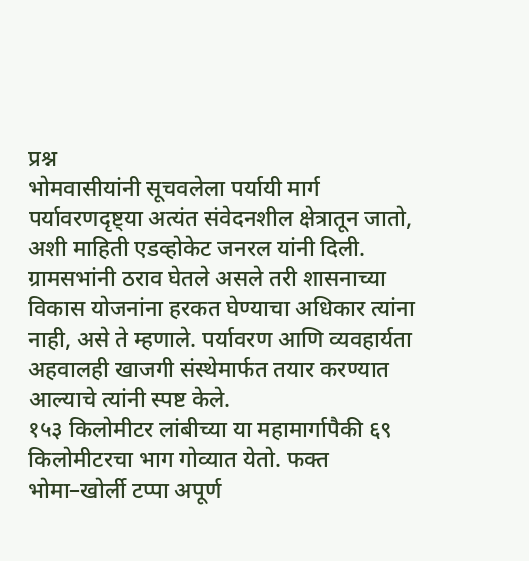प्रश्न
भोमवासीयांनी सूचवलेला पर्यायी मार्ग पर्यावरणदृष्ट्या अत्यंत संवेदनशील क्षेत्रातून जातो, अशी माहिती एडव्होकेट जनरल यांनी दिली. ग्रामसभांनी ठराव घेतले असले तरी शासनाच्या विकास योजनांना हरकत घेण्याचा अधिकार त्यांना नाही, असे ते म्हणाले. पर्यावरण आणि व्यवहार्यता अहवालही खाजगी संस्थेमार्फत तयार करण्यात आल्याचे त्यांनी स्पष्ट केले.
१५३ किलोमीटर लांबीच्या या महामार्गापैकी ६९ किलोमीटरचा भाग गोव्यात येतो. फक्त भोमा–खोर्ली टप्पा अपूर्ण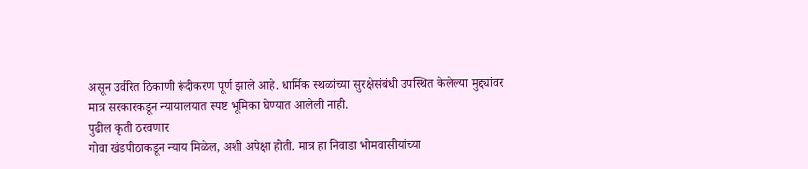असून उर्वरित ठिकाणी रूंदीकरण पूर्ण झाले आहे. धार्मिक स्थळांच्या सुरक्षेसंबंधी उपस्थित केलेल्या मुद्द्यांवर मात्र सरकारकडून न्यायालयात स्पष्ट भूमिका घेण्यात आलेली नाही.
पुढील कृती ठरवणार
गोवा खंडपीठाकडून न्याय मिळेल, अशी अपेक्षा होती. मात्र हा निवाडा भोमवासीयांच्या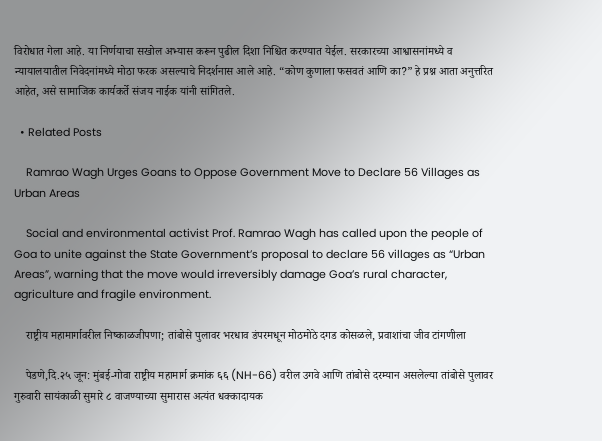विरोधात गेला आहे. या निर्णयाचा सखोल अभ्यास करून पुढील दिशा निश्चित करण्यात येईल. सरकारच्या आश्वासनांमध्ये व न्यायालयातील निवेदनांमध्ये मोठा फरक असल्याचे निदर्शनास आले आहे. “कोण कुणाला फसवतं आणि का?” हे प्रश्न आता अनुत्तरित आहेत, असे सामाजिक कार्यकर्ते संजय नाईक यांनी सांगितले.

  • Related Posts

    Ramrao Wagh Urges Goans to Oppose Government Move to Declare 56 Villages as Urban Areas

    Social and environmental activist Prof. Ramrao Wagh has called upon the people of Goa to unite against the State Government’s proposal to declare 56 villages as “Urban Areas”, warning that the move would irreversibly damage Goa’s rural character, agriculture and fragile environment.

    राष्ट्रीय महामार्गावरील निष्काळजीपणा; तांबोसे पुलावर भरधाव डंपरमधून मोठमोठे दगड कोसळले, प्रवाशांचा जीव टांगणीला

    पेडणे,दि.२५ जून: मुंबई-गोवा राष्ट्रीय महामार्ग क्रमांक ६६ (NH-66) वरील उगवे आणि तांबोसे दरम्यान असलेल्या तांबोसे पुलावर गुरुवारी सायंकाळी सुमारे ८ वाजण्याच्या सुमारास अत्यंत धक्कादायक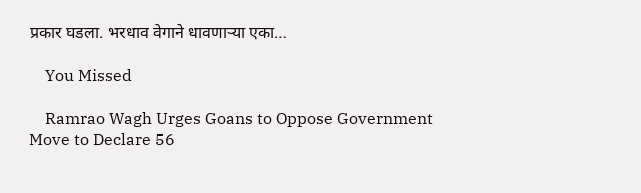प्रकार घडला. भरधाव वेगाने धावणाऱ्या एका…

    You Missed

    Ramrao Wagh Urges Goans to Oppose Government Move to Declare 56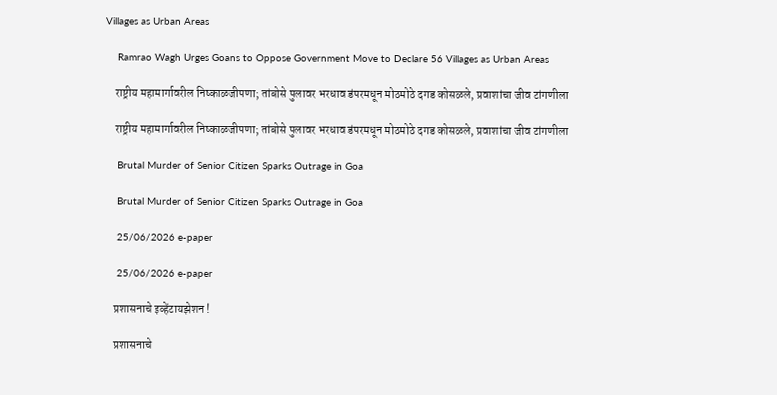Villages as Urban Areas

    Ramrao Wagh Urges Goans to Oppose Government Move to Declare 56 Villages as Urban Areas

    राष्ट्रीय महामार्गावरील निष्काळजीपणा; तांबोसे पुलावर भरधाव डंपरमधून मोठमोठे दगड कोसळले, प्रवाशांचा जीव टांगणीला

    राष्ट्रीय महामार्गावरील निष्काळजीपणा; तांबोसे पुलावर भरधाव डंपरमधून मोठमोठे दगड कोसळले, प्रवाशांचा जीव टांगणीला

    Brutal Murder of Senior Citizen Sparks Outrage in Goa

    Brutal Murder of Senior Citizen Sparks Outrage in Goa

    25/06/2026 e-paper

    25/06/2026 e-paper

    प्रशासनाचे इव्हेंटायझेशन !

    प्रशासनाचे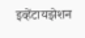इव्हेंटायझेशन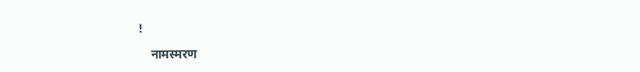!

    नामस्मरण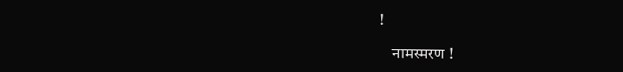!

    नामस्मरण !